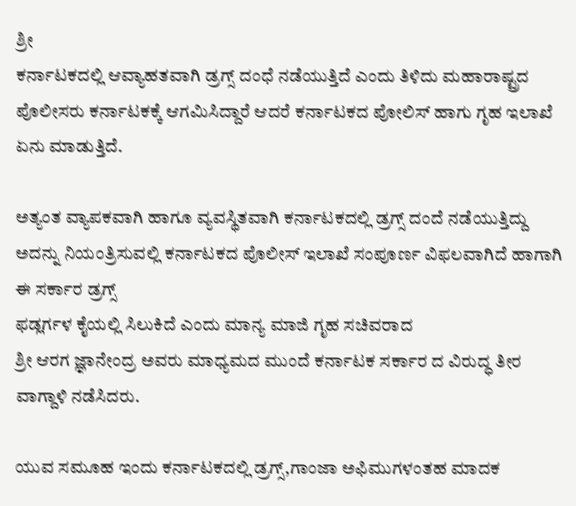ಶ್ರೀ
ಕರ್ನಾಟಕದಲ್ಲಿ ಆವ್ಯಾಹತವಾಗಿ ಡ್ರಗ್ಸ್ ದಂಧೆ ನಡೆಯುತ್ತಿದೆ ಎಂದು ತಿಳಿದು ಮಹಾರಾಷ್ಟ್ರದ ಪೊಲೀಸರು ಕರ್ನಾಟಕಕ್ಕೆ ಆಗಮಿಸಿದ್ದಾರೆ ಆದರೆ ಕರ್ನಾಟಕದ ಪೋಲಿಸ್ ಹಾಗು ಗೃಹ ಇಲಾಖೆ ಏನು ಮಾಡುತ್ತಿದೆ.

ಅತ್ಯಂತ ವ್ಯಾಪಕವಾಗಿ ಹಾಗೂ ವ್ಯವಸ್ಥಿತವಾಗಿ ಕರ್ನಾಟಕದಲ್ಲಿ ಡ್ರಗ್ಸ್ ದಂದೆ ನಡೆಯುತ್ತಿದ್ದು ಅದನ್ನು ನಿಯಂತ್ರಿಸುವಲ್ಲಿ ಕರ್ನಾಟಕದ ಪೊಲೀಸ್ ಇಲಾಖೆ ಸಂಪೂರ್ಣ ವಿಫಲವಾಗಿದೆ ಹಾಗಾಗಿ ಈ ಸರ್ಕಾರ ಡ್ರಗ್ಸ್
ಫಡ್ಲರ್ಗಳ ಕೈಯಲ್ಲಿ ಸಿಲುಕಿದೆ ಎಂದು ಮಾನ್ಯ ಮಾಜಿ ಗೃಹ ಸಚಿವರಾದ
ಶ್ರೀ ಆರಗ ಜ್ಞಾನೇಂದ್ರ ಅವರು ಮಾಧ್ಯಮದ ಮುಂದೆ ಕರ್ನಾಟಕ ಸರ್ಕಾರ ದ ವಿರುದ್ಧ ತೀರ ವಾಗ್ದಾಳಿ ನಡೆಸಿದರು.

ಯುವ ಸಮೂಹ ಇಂದು ಕರ್ನಾಟಕದಲ್ಲಿ ಡ್ರಗ್ಸ್,ಗಾಂಜಾ ಅಫಿಮುಗಳಂತಹ ಮಾದಕ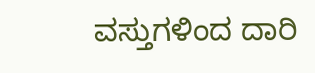ವಸ್ತುಗಳಿಂದ ದಾರಿ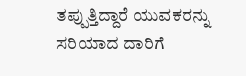ತಪ್ಪುತ್ತಿದ್ದಾರೆ ಯುವಕರನ್ನು ಸರಿಯಾದ ದಾರಿಗೆ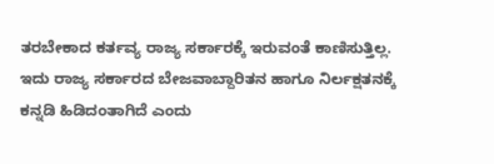ತರಬೇಕಾದ ಕರ್ತವ್ಯ ರಾಜ್ಯ ಸರ್ಕಾರಕ್ಕೆ ಇರುವಂತೆ ಕಾಣಿಸುತ್ತಿಲ್ಲ.
ಇದು ರಾಜ್ಯ ಸರ್ಕಾರದ ಬೇಜವಾಬ್ದಾರಿತನ ಹಾಗೂ ನಿರ್ಲಕ್ಷತನಕ್ಕೆ ಕನ್ನಡಿ ಹಿಡಿದಂತಾಗಿದೆ ಎಂದು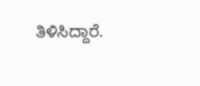ತಿಳಿಸಿದ್ದಾರೆ.